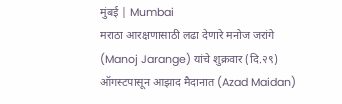मुंबई | Mumbai
मराठा आरक्षणासाठी लढा देणारे मनोज जरांगे (Manoj Jarange) यांचे शुक्रवार (दि.२९) ऑगस्टपासून आझाद मैदानात (Azad Maidan)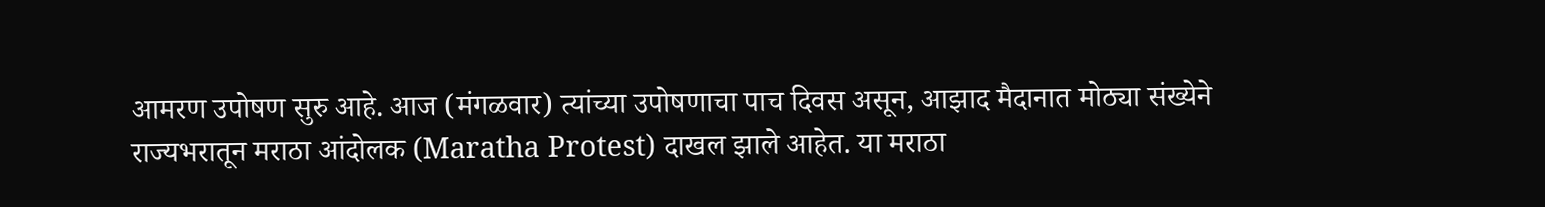आमरण उपोषण सुरु आहे. आज (मंगळवार) त्यांच्या उपोषणाचा पाच दिवस असून, आझाद मैदानात मोठ्या संख्येने राज्यभरातून मराठा आंदोलक (Maratha Protest) दाखल झाले आहेत. या मराठा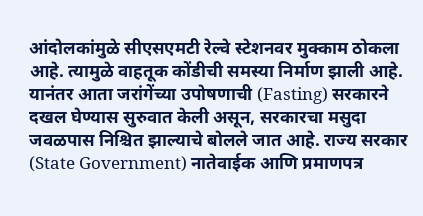आंदोलकांमुळे सीएसएमटी रेल्वे स्टेशनवर मुक्काम ठोकला आहे. त्यामुळे वाहतूक कोंडीची समस्या निर्माण झाली आहे.
यानंतर आता जरांगेंच्या उपोषणाची (Fasting) सरकारने दखल घेण्यास सुरुवात केली असून, सरकारचा मसुदा जवळपास निश्चित झाल्याचे बोलले जात आहे. राज्य सरकार (State Government) नातेवाईक आणि प्रमाणपत्र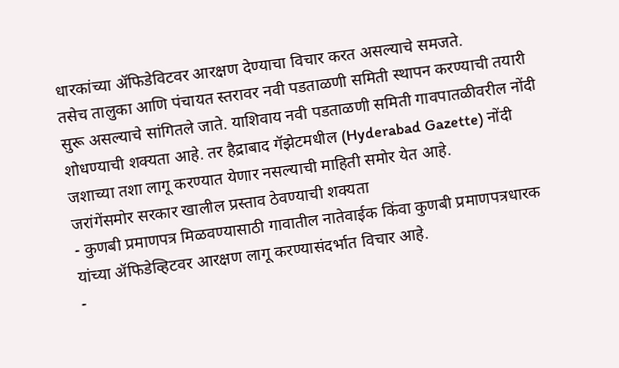धारकांच्या ॲफिडेविटवर आरक्षण देण्याचा विचार करत असल्याचे समजते.
तसेच तालुका आणि पंचायत स्तरावर नवी पडताळणी समिती स्थापन करण्याची तयारी सुरू असल्याचे सांगितले जाते. याशिवाय नवी पडताळणी समिती गावपातळीवरील नोंदी शोधण्याची शक्यता आहे. तर हैद्राबाद गॅझेटमधील (Hyderabad Gazette) नोंदी जशाच्या तशा लागू करण्यात येणार नसल्याची माहिती समोर येत आहे.
जरांगेंसमोर सरकार खालील प्रस्ताव ठेवण्याची शक्यता
- कुणबी प्रमाणपत्र मिळवण्यासाठी गावातील नातेवाईक किंवा कुणबी प्रमाणपत्रधारक यांच्या ॲफिडेव्हिटवर आरक्षण लागू करण्यासंदर्भात विचार आहे.
-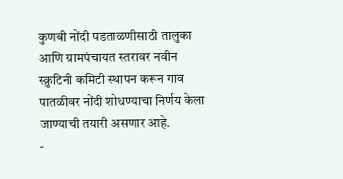कुणबी नोंदी पडताळणीसाठी तालुका आणि ग्रामपंचायत स्तरावर नवीन स्क्रुटिनी कमिटी स्थापन करून गाव पातळीवर नोंदी शोधण्याचा निर्णय केला जाण्याची तयारी असणार आहे.
-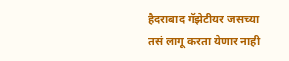हैदराबाद गॅझेटीयर जसच्या तसं लागू करता येणार नाही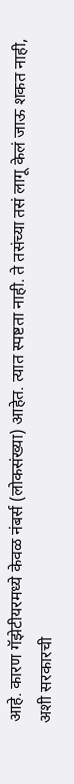आहे. कारण गॅझेटीयरमध्ये केवळ नंबर्स (लोकसंख्या) आहेत. त्यात स्पष्टता नाही. ते तसंच्या तसं लागू केलं जाऊ शकत नाही, अशी सरकारची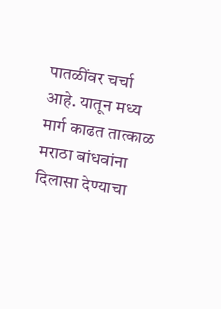पातळींवर चर्चा आहे. यातून मध्य मार्ग काढत तात्काळ मराठा बांधवांना दिलासा देण्याचा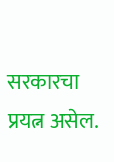सरकारचा प्रयत्न असेल.